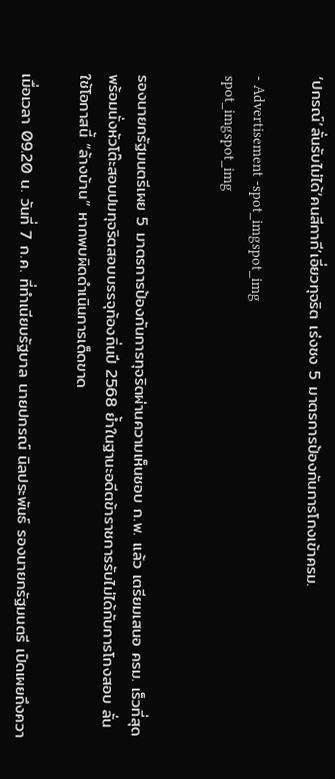‘ปกรณ์’ลั่นรับไม่ได้‘คนสีกากี’เอี่ยวทุจริต เร่งชง 5 มาตรการป้องกันการโกงเข้าครม.

- Advertisement -spot_imgspot_img
spot_imgspot_img


รองนายกรัฐมนตรีเผย 5 มาตรการป้องกันการทุจริตผ่านความเห็นชอบ ก.พ. แล้ว เตรียมเสนอ ครม. เร็วที่สุด พร้อมนั่งหัวโต๊ะสอบปมทุจริตสอบบรรจุท้องถิ่นปี 2568 ย้ำในฐานะอดีตข้าราชการรับไม่ได้กับการโกงสอบ ลั่นใช้โอกาสนี้ “ล้างบ้าน” หากพบผิดดำเนินการเด็ดขาด

เมื่อเวลา 09.20 น. วันที่ 7 ก.ค. ที่ทำเนียบรัฐบาล นายปกรณ์ นิลประพันธ์ รองนายกรัฐมนตรี เปิดเผยถึงควา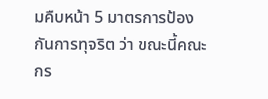มคืบหน้า 5 มาตรการป้องกันการทุจริต ว่า ขณะนี้คณะกร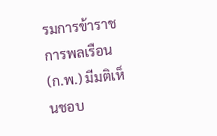รมการข้าราชการพลเรือน (ก.พ.) มีมติเห็นชอบ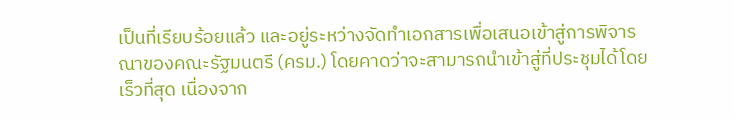เป็นที่เรียบร้อยแล้ว และอยู่ระหว่างจัดทำเอกสารเพื่อเสนอเข้าสู่การพิจารณาของคณะรัฐมนตรี (ครม.) โดยคาดว่าจะสามารถนำเข้าสู่ที่ประชุมได้โดยเร็วที่สุด เนื่องจาก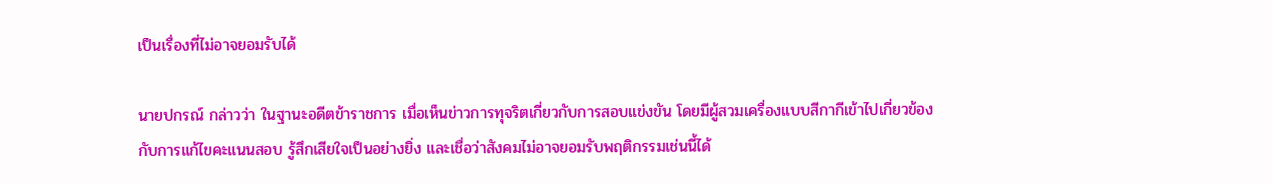เป็นเรื่องที่ไม่อาจยอมรับได้

นายปกรณ์ กล่าวว่า ในฐานะอดีตข้าราชการ เมื่อเห็นข่าวการทุจริตเกี่ยวกับการสอบแข่งขัน โดยมีผู้สวมเครื่องแบบสีกากีเข้าไปเกี่ยวข้องกับการแก้ไขคะแนนสอบ รู้สึกเสียใจเป็นอย่างยิ่ง และเชื่อว่าสังคมไม่อาจยอมรับพฤติกรรมเช่นนี้ได้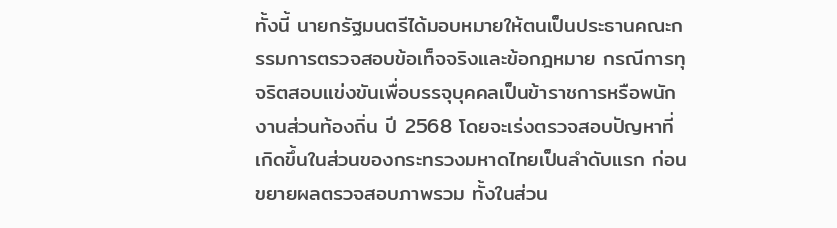ทั้งนี้ นายกรัฐมนตรีได้มอบหมายให้ตนเป็นประธานคณะกรรมการตรวจสอบข้อเท็จจริงและข้อกฎหมาย กรณีการทุจริตสอบแข่งขันเพื่อบรรจุบุคคลเป็นข้าราชการหรือพนักงานส่วนท้องถิ่น ปี 2568 โดยจะเร่งตรวจสอบปัญหาที่เกิดขึ้นในส่วนของกระทรวงมหาดไทยเป็นลำดับแรก ก่อนขยายผลตรวจสอบภาพรวม ทั้งในส่วน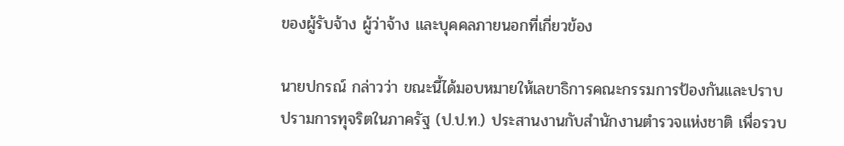ของผู้รับจ้าง ผู้ว่าจ้าง และบุคคลภายนอกที่เกี่ยวข้อง

นายปกรณ์ กล่าวว่า ขณะนี้ได้มอบหมายให้เลขาธิการคณะกรรมการป้องกันและปราบปรามการทุจริตในภาครัฐ (ป.ป.ท.) ประสานงานกับสำนักงานตำรวจแห่งชาติ เพื่อรวบ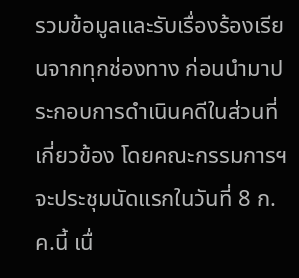รวมข้อมูลและรับเรื่องร้องเรียนจากทุกช่องทาง ก่อนนำมาประกอบการดำเนินคดีในส่วนที่เกี่ยวข้อง โดยคณะกรรมการฯ จะประชุมนัดแรกในวันที่ 8 ก.ค.นี้ เนื่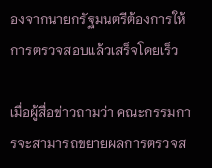องจากนายกรัฐมนตรีต้องการให้การตรวจสอบแล้วเสร็จโดยเร็ว

เมื่อผู้สื่อข่าวถามว่า คณะกรรมการจะสามารถขยายผลการตรวจส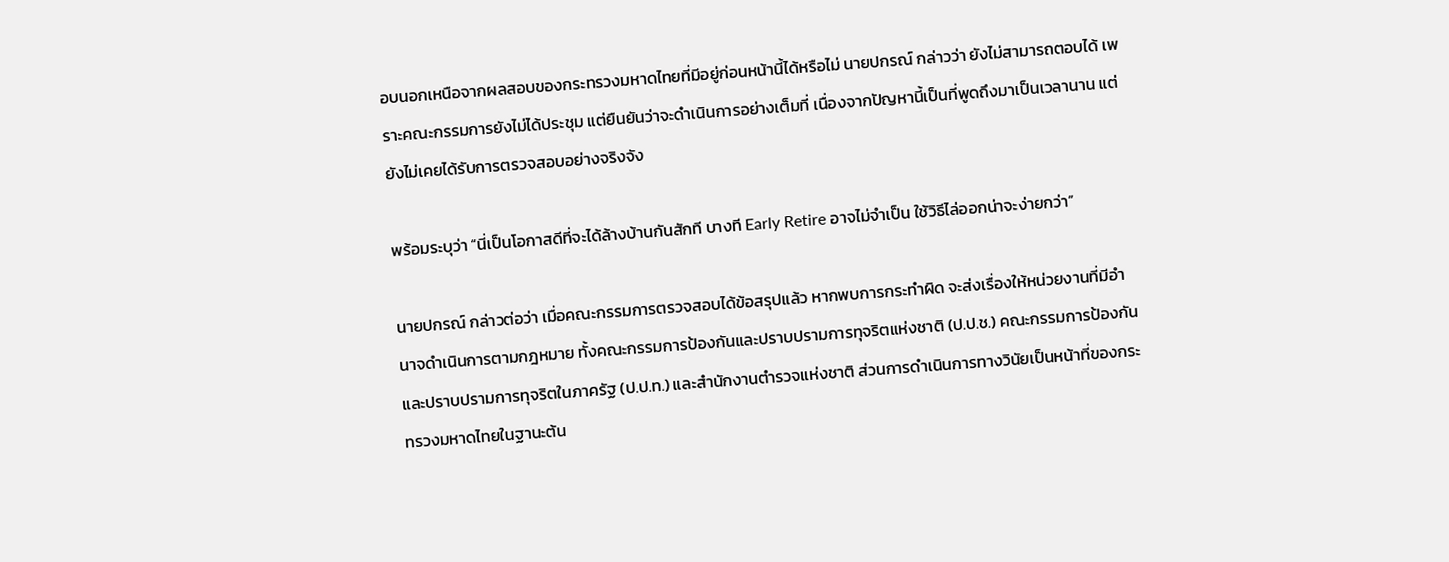อบนอกเหนือจากผลสอบของกระทรวงมหาดไทยที่มีอยู่ก่อนหน้านี้ได้หรือไม่ นายปกรณ์ กล่าวว่า ยังไม่สามารถตอบได้ เพราะคณะกรรมการยังไม่ได้ประชุม แต่ยืนยันว่าจะดำเนินการอย่างเต็มที่ เนื่องจากปัญหานี้เป็นที่พูดถึงมาเป็นเวลานาน แต่ยังไม่เคยได้รับการตรวจสอบอย่างจริงจัง

พร้อมระบุว่า “นี่เป็นโอกาสดีที่จะได้ล้างบ้านกันสักที บางที Early Retire อาจไม่จำเป็น ใช้วิธีไล่ออกน่าจะง่ายกว่า”

นายปกรณ์ กล่าวต่อว่า เมื่อคณะกรรมการตรวจสอบได้ข้อสรุปแล้ว หากพบการกระทำผิด จะส่งเรื่องให้หน่วยงานที่มีอำนาจดำเนินการตามกฎหมาย ทั้งคณะกรรมการป้องกันและปราบปรามการทุจริตแห่งชาติ (ป.ป.ช.) คณะกรรมการป้องกันและปราบปรามการทุจริตในภาครัฐ (ป.ป.ท.) และสำนักงานตำรวจแห่งชาติ ส่วนการดำเนินการทางวินัยเป็นหน้าที่ของกระทรวงมหาดไทยในฐานะต้น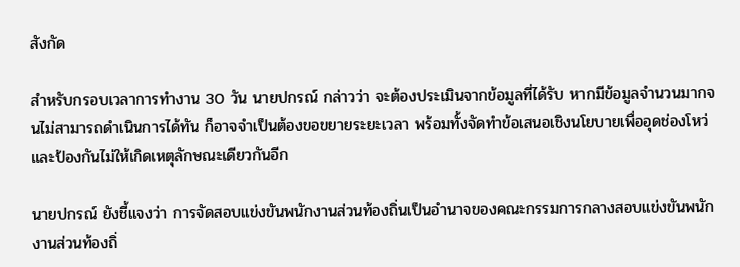สังกัด

สำหรับกรอบเวลาการทำงาน 30 วัน นายปกรณ์ กล่าวว่า จะต้องประเมินจากข้อมูลที่ได้รับ หากมีข้อมูลจำนวนมากจนไม่สามารถดำเนินการได้ทัน ก็อาจจำเป็นต้องขอขยายระยะเวลา พร้อมทั้งจัดทำข้อเสนอเชิงนโยบายเพื่ออุดช่องโหว่และป้องกันไม่ให้เกิดเหตุลักษณะเดียวกันอีก

นายปกรณ์ ยังชี้แจงว่า การจัดสอบแข่งขันพนักงานส่วนท้องถิ่นเป็นอำนาจของคณะกรรมการกลางสอบแข่งขันพนักงานส่วนท้องถิ่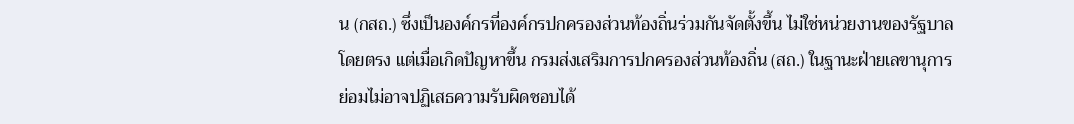น (กสถ.) ซึ่งเป็นองค์กรที่องค์กรปกครองส่วนท้องถิ่นร่วมกันจัดตั้งขึ้น ไม่ใช่หน่วยงานของรัฐบาลโดยตรง แต่เมื่อเกิดปัญหาขึ้น กรมส่งเสริมการปกครองส่วนท้องถิ่น (สถ.) ในฐานะฝ่ายเลขานุการ ย่อมไม่อาจปฏิเสธความรับผิดชอบได้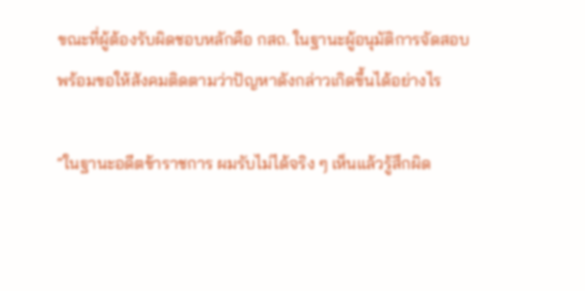ขณะที่ผู้ต้องรับผิดชอบหลักคือ กสถ. ในฐานะผู้อนุมัติการจัดสอบ พร้อมขอให้สังคมติดตามว่าปัญหาดังกล่าวเกิดขึ้นได้อย่างไร

“ในฐานะอดีตข้าราชการ ผมรับไม่ได้จริง ๆ เห็นแล้วรู้สึกผิด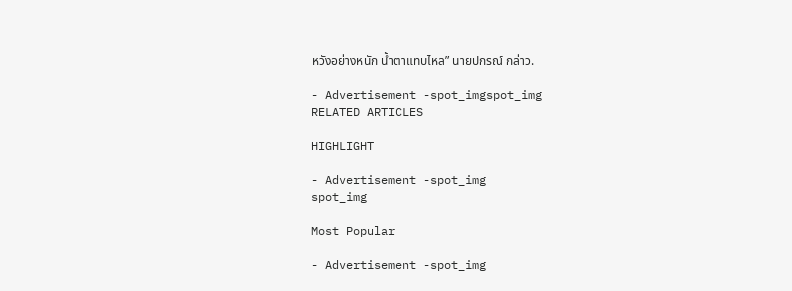หวังอย่างหนัก น้ำตาแทบไหล” นายปกรณ์ กล่าว.

- Advertisement -spot_imgspot_img
RELATED ARTICLES

HIGHLIGHT

- Advertisement -spot_img
spot_img

Most Popular

- Advertisement -spot_img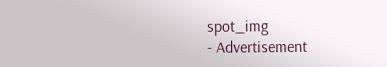spot_img
- Advertisement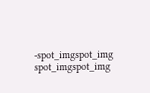-spot_imgspot_img
spot_imgspot_img